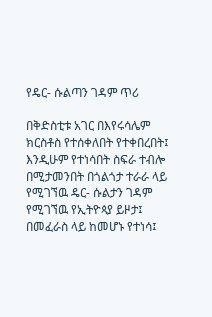የዴር- ሱልጣን ገዳም ጥሪ

በቅድስቲቱ አገር በእየሩሳሌም ክርስቶስ የተሰቀለበት የተቀበረበት፤ እንዲሁም የተነሳበት ስፍራ ተብሎ በሚታመንበት በጎልጎታ ተራራ ላይ የሚገኘዉ ዴር- ሱልታን ገዳም የሚገኘዉ የኢትዮጳያ ይዞታ፤ በመፈራስ ላይ ከመሆኑ የተነሳ፤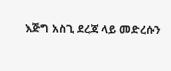እጅግ አስጊ ደረጃ ላይ መድረሱን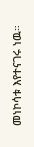መነኮሳቱ እየተናገሩ ነዉ።